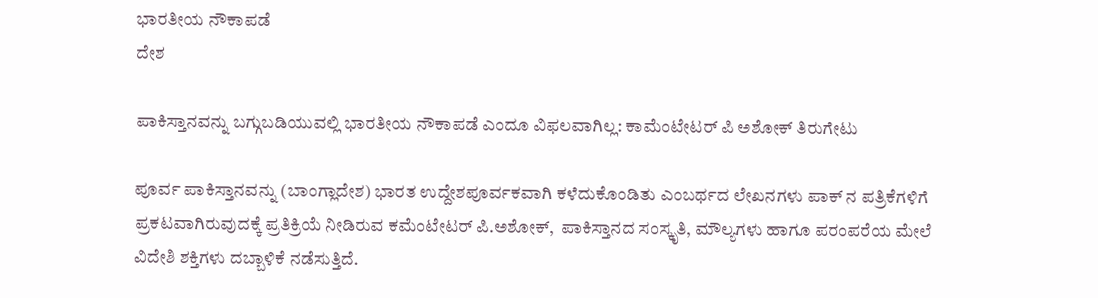ಭಾರತೀಯ ನೌಕಾಪಡೆ
ದೇಶ

ಪಾಕಿಸ್ತಾನವನ್ನು ಬಗ್ಗುಬಡಿಯುವಲ್ಲಿ ಭಾರತೀಯ ನೌಕಾಪಡೆ ಎಂದೂ ವಿಫಲವಾಗಿಲ್ಲ: ಕಾಮೆಂಟೇಟರ್ ಪಿ ಅಶೋಕ್ ತಿರುಗೇಟು

ಪೂರ್ವ ಪಾಕಿಸ್ತಾನವನ್ನು (ಬಾಂಗ್ಲಾದೇಶ) ಭಾರತ ಉದ್ದೇಶಪೂರ್ವಕವಾಗಿ ಕಳೆದುಕೊಂಡಿತು ಎಂಬರ್ಥದ ಲೇಖನಗಳು ಪಾಕ್ ನ ಪತ್ರಿಕೆಗಳಿಗೆ ಪ್ರಕಟವಾಗಿರುವುದಕ್ಕೆ ಪ್ರತಿಕ್ರಿಯೆ ನೀಡಿರುವ ಕಮೆಂಟೇಟರ್ ಪಿ.ಅಶೋಕ್,  ಪಾಕಿಸ್ತಾನದ ಸಂಸ್ಕೃತಿ, ಮೌಲ್ಯಗಳು ಹಾಗೂ ಪರಂಪರೆಯ ಮೇಲೆ ವಿದೇಶಿ ಶಕ್ತಿಗಳು ದಬ್ಬಾಳಿಕೆ ನಡೆಸುತ್ತಿದೆ.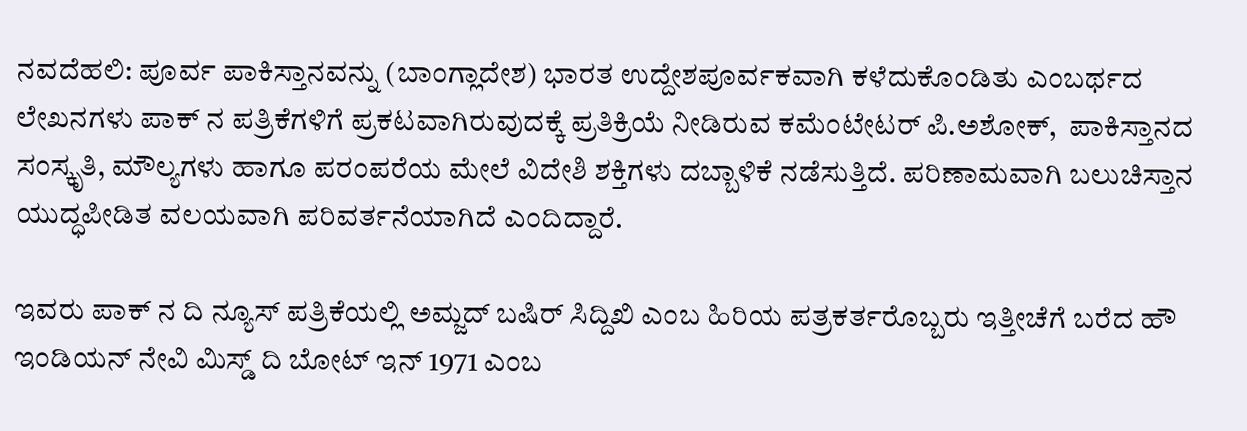ನವದೆಹಲಿ: ಪೂರ್ವ ಪಾಕಿಸ್ತಾನವನ್ನು (ಬಾಂಗ್ಲಾದೇಶ) ಭಾರತ ಉದ್ದೇಶಪೂರ್ವಕವಾಗಿ ಕಳೆದುಕೊಂಡಿತು ಎಂಬರ್ಥದ ಲೇಖನಗಳು ಪಾಕ್ ನ ಪತ್ರಿಕೆಗಳಿಗೆ ಪ್ರಕಟವಾಗಿರುವುದಕ್ಕೆ ಪ್ರತಿಕ್ರಿಯೆ ನೀಡಿರುವ ಕಮೆಂಟೇಟರ್ ಪಿ.ಅಶೋಕ್,  ಪಾಕಿಸ್ತಾನದ ಸಂಸ್ಕೃತಿ, ಮೌಲ್ಯಗಳು ಹಾಗೂ ಪರಂಪರೆಯ ಮೇಲೆ ವಿದೇಶಿ ಶಕ್ತಿಗಳು ದಬ್ಬಾಳಿಕೆ ನಡೆಸುತ್ತಿದೆ. ಪರಿಣಾಮವಾಗಿ ಬಲುಚಿಸ್ತಾನ ಯುದ್ಧಪೀಡಿತ ವಲಯವಾಗಿ ಪರಿವರ್ತನೆಯಾಗಿದೆ ಎಂದಿದ್ದಾರೆ.

ಇವರು ಪಾಕ್ ನ ದಿ ನ್ಯೂಸ್ ಪತ್ರಿಕೆಯಲ್ಲಿ ಅಮ್ಜದ್ ಬಷಿರ್ ಸಿದ್ದಿಖಿ ಎಂಬ ಹಿರಿಯ ಪತ್ರಕರ್ತರೊಬ್ಬರು ಇತ್ತೀಚೆಗೆ ಬರೆದ ಹೌ ಇಂಡಿಯನ್ ನೇವಿ ಮಿಸ್ಡ್ ದಿ ಬೋಟ್ ಇನ್ 1971 ಎಂಬ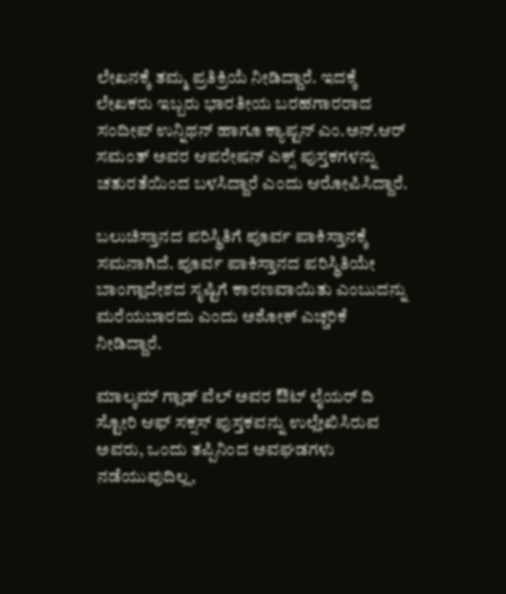ಲೇಖನಕ್ಕೆ ತಮ್ಮ ಪ್ರತಿಕ್ರಿಯೆ ನೀಡಿದ್ದಾರೆ. ಇದಕ್ಕೆ ಲೇಖಕರು ಇಬ್ಬರು ಭಾರತೀಯ ಬರಹಗಾರರಾದ ಸಂದೀಪ್ ಉನ್ನಿಥನ್ ಹಾಗೂ ಕ್ಯಾಪ್ಟನ್ ಎಂ.ಅನ್.ಆರ್ ಸಮಂತ್ ಅವರ ಆಪರೇಷನ್ ಎಕ್ಸ್ ಪುಸ್ತಕಗಳನ್ನು ಚತುರತೆಯಿಂದ ಬಳಸಿದ್ದಾರೆ ಎಂದು ಆರೋಪಿಸಿದ್ದಾರೆ.

ಬಲುಚಿಸ್ತಾನದ ಪರಿಸ್ಥಿತಿಗೆ ಪೂರ್ವ ಪಾಕಿಸ್ತಾನಕ್ಕೆ ಸಮನಾಗಿದೆ. ಪೂರ್ವ ಪಾಕಿಸ್ತಾನದ ಪರಿಸ್ಥಿತಿಯೇ ಬಾಂಗ್ಲಾದೇಶದ ಸೃಷ್ಟಿಗೆ ಕಾರಣವಾಯಿತು ಎಂಬುದನ್ನು ಮರೆಯಬಾರದು ಎಂದು ಅಶೋಕ್ ಎಚ್ಚರಿಕೆ ನೀಡಿದ್ದಾರೆ.

ಮಾಲ್ಕಮ್ ಗ್ಲಾಡ್ ವೆಲ್ ಅವರ ಔಟ್ ಲೈಯರ್ ದಿ ಸ್ಟೋರಿ ಆಫ್ ಸಕ್ಸಸ್ ಪುಸ್ತಕವನ್ನು ಉಲ್ಲೇಖಿಸಿರುವ ಅವರು, ಒಂದು ತಪ್ಪಿನಿಂದ ಅವಘಡಗಳು ನಡೆಯುವುದಿಲ್ಲ,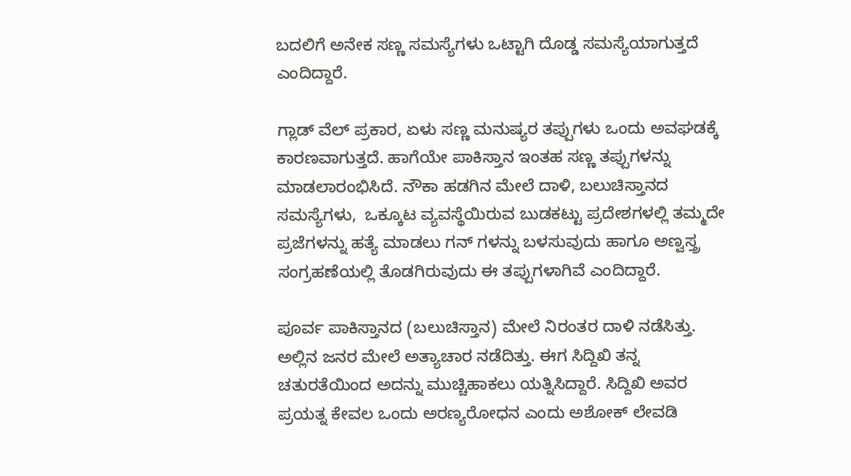ಬದಲಿಗೆ ಅನೇಕ ಸಣ್ಣ ಸಮಸ್ಯೆಗಳು ಒಟ್ಟಾಗಿ ದೊಡ್ಡ ಸಮಸ್ಯೆಯಾಗುತ್ತದೆ ಎಂದಿದ್ದಾರೆ.

ಗ್ಲಾಡ್ ವೆಲ್ ಪ್ರಕಾರ, ಏಳು ಸಣ್ಣ ಮನುಷ್ಯರ ತಪ್ಪುಗಳು ಒಂದು ಅವಘಡಕ್ಕೆ ಕಾರಣವಾಗುತ್ತದೆ. ಹಾಗೆಯೇ ಪಾಕಿಸ್ತಾನ ಇಂತಹ ಸಣ್ಣ ತಪ್ಪುಗಳನ್ನು ಮಾಡಲಾರಂಭಿಸಿದೆ. ನೌಕಾ ಹಡಗಿನ ಮೇಲೆ ದಾಳಿ, ಬಲುಚಿಸ್ತಾನದ ಸಮಸ್ಯೆಗಳು,  ಒಕ್ಕೂಟ ವ್ಯವಸ್ಥೆಯಿರುವ ಬುಡಕಟ್ಟು ಪ್ರದೇಶಗಳಲ್ಲಿ ತಮ್ಮದೇ ಪ್ರಜೆಗಳನ್ನು ಹತ್ಯೆ ಮಾಡಲು ಗನ್ ಗಳನ್ನು ಬಳಸುವುದು ಹಾಗೂ ಅಣ್ವಸ್ತ್ರ ಸಂಗ್ರಹಣೆಯಲ್ಲಿ ತೊಡಗಿರುವುದು ಈ ತಪ್ಪುಗಳಾಗಿವೆ ಎಂದಿದ್ದಾರೆ.

ಪೂರ್ವ ಪಾಕಿಸ್ತಾನದ (ಬಲುಚಿಸ್ತಾನ) ಮೇಲೆ ನಿರಂತರ ದಾಳಿ ನಡೆಸಿತ್ತು. ಅಲ್ಲಿನ ಜನರ ಮೇಲೆ ಅತ್ಯಾಚಾರ ನಡೆದಿತ್ತು. ಈಗ ಸಿದ್ದಿಖಿ ತನ್ನ ಚತುರತೆಯಿಂದ ಅದನ್ನು ಮುಚ್ಚಿಹಾಕಲು ಯತ್ನಿಸಿದ್ದಾರೆ. ಸಿದ್ದಿಖಿ ಅವರ ಪ್ರಯತ್ನ ಕೇವಲ ಒಂದು ಅರಣ್ಯರೋಧನ ಎಂದು ಅಶೋಕ್ ಲೇವಡಿ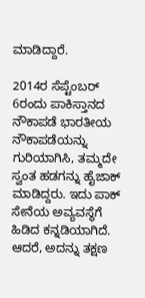ಮಾಡಿದ್ದಾರೆ.

2014ರ ಸೆಪ್ಟೆಂಬರ್ 6ರಂದು ಪಾಕಿಸ್ತಾನದ ನೌಕಾಪಡೆ ಭಾರತೀಯ ನೌಕಾಪಡೆಯನ್ನು ಗುರಿಯಾಗಿಸಿ, ತಮ್ಮದೇ ಸ್ವಂತ ಹಡಗನ್ನು ಹೈಜಾಕ್ ಮಾಡಿದ್ದರು. ಇದು ಪಾಕ್ ಸೇನೆಯ ಅವ್ಯವಸ್ಥೆಗೆ ಹಿಡಿದ ಕನ್ನಡಿಯಾಗಿದೆ. ಆದರೆ, ಅದನ್ನು ತಕ್ಷಣ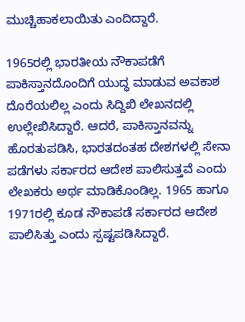ಮುಚ್ಚಿಹಾಕಲಾಯಿತು ಎಂದಿದ್ದಾರೆ.

1965ರಲ್ಲಿ ಭಾರತೀಯ ನೌಕಾಪಡೆಗೆ ಪಾಕಿಸ್ತಾನದೊಂದಿಗೆ ಯುದ್ಧ ಮಾಡುವ ಅವಕಾಶ ದೊರೆಯಲಿಲ್ಲ ಎಂದು ಸಿದ್ದಿಖಿ ಲೇಖನದಲ್ಲಿ ಉಲ್ಲೇಖಿಸಿದ್ದಾರೆ. ಆದರೆ, ಪಾಕಿಸ್ತಾನವನ್ನು ಹೊರತುಪಡಿಸಿ, ಭಾರತದಂತಹ ದೇಶಗಳಲ್ಲಿ ಸೇನಾ ಪಡೆಗಳು ಸರ್ಕಾರದ ಆದೇಶ ಪಾಲಿಸುತ್ತವೆ ಎಂದು ಲೇಖಕರು ಅರ್ಥ ಮಾಡಿಕೊಂಡಿಲ್ಲ. 1965 ಹಾಗೂ 1971ರಲ್ಲಿ ಕೂಡ ನೌಕಾಪಡೆ ಸರ್ಕಾರದ ಆದೇಶ ಪಾಲಿಸಿತ್ತು ಎಂದು ಸ್ಪಷ್ಟಪಡಿಸಿದ್ದಾರೆ.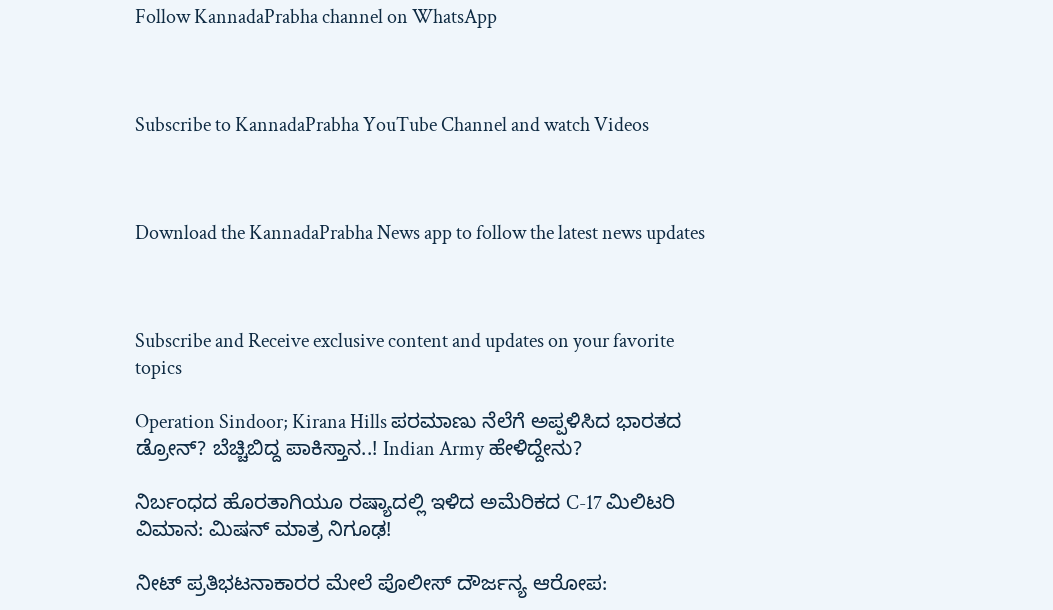Follow KannadaPrabha channel on WhatsApp



Subscribe to KannadaPrabha YouTube Channel and watch Videos



Download the KannadaPrabha News app to follow the latest news updates



Subscribe and Receive exclusive content and updates on your favorite topics

Operation Sindoor; Kirana Hills ಪರಮಾಣು ನೆಲೆಗೆ ಅಪ್ಪಳಿಸಿದ ಭಾರತದ ಡ್ರೋನ್? ಬೆಚ್ಚಿಬಿದ್ದ ಪಾಕಿಸ್ತಾನ..! Indian Army ಹೇಳಿದ್ದೇನು?

ನಿರ್ಬಂಧದ ಹೊರತಾಗಿಯೂ ರಷ್ಯಾದಲ್ಲಿ ಇಳಿದ ಅಮೆರಿಕದ C-17 ಮಿಲಿಟರಿ ವಿಮಾನ: ಮಿಷನ್ ಮಾತ್ರ ನಿಗೂಢ!

ನೀಟ್ ಪ್ರತಿಭಟನಾಕಾರರ ಮೇಲೆ ಪೊಲೀಸ್ ದೌರ್ಜನ್ಯ ಆರೋಪ: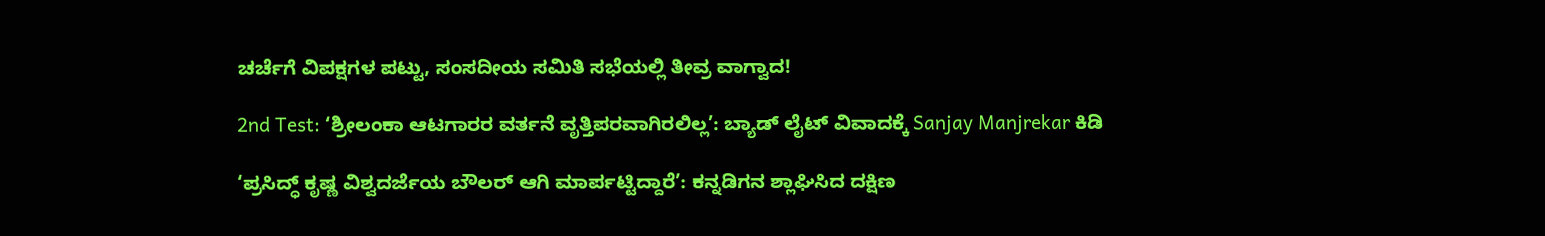ಚರ್ಚೆಗೆ ವಿಪಕ್ಷಗಳ ಪಟ್ಟು, ಸಂಸದೀಯ ಸಮಿತಿ ಸಭೆಯಲ್ಲಿ ತೀವ್ರ ವಾಗ್ವಾದ!

2nd Test: ‘ಶ್ರೀಲಂಕಾ ಆಟಗಾರರ ವರ್ತನೆ ವೃತ್ತಿಪರವಾಗಿರಲಿಲ್ಲ’: ಬ್ಯಾಡ್ ಲೈಟ್ ವಿವಾದಕ್ಕೆ Sanjay Manjrekar ಕಿಡಿ

‘ಪ್ರಸಿದ್ಧ್ ಕೃಷ್ಣ ವಿಶ್ವದರ್ಜೆಯ ಬೌಲರ್ ಆಗಿ ಮಾರ್ಪಟ್ಟಿದ್ದಾರೆ’: ಕನ್ನಡಿಗನ ಶ್ಲಾಘಿಸಿದ ದಕ್ಷಿಣ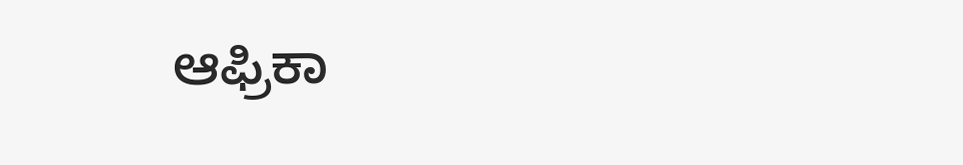ಆಫ್ರಿಕಾ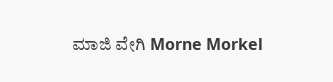ಮಾಜಿ ವೇಗಿ Morne Morkel